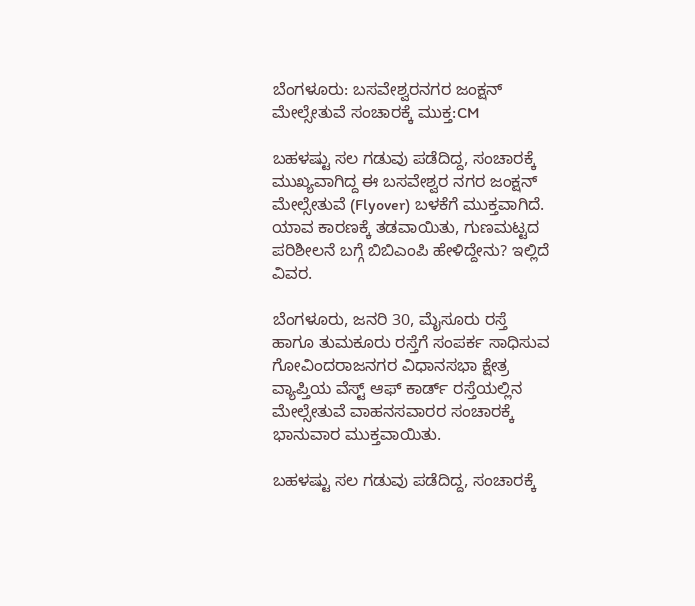ಬೆಂಗಳೂರು: ಬಸವೇಶ್ವರನಗರ ಜಂಕ್ಷನ್ ಮೇಲ್ಸೇತುವೆ ಸಂಚಾರಕ್ಕೆ ಮುಕ್ತ:CM

ಬಹಳಷ್ಟು ಸಲ ಗಡುವು ಪಡೆದಿದ್ದ, ಸಂಚಾರಕ್ಕೆ ಮುಖ್ಯವಾಗಿದ್ದ ಈ ಬಸವೇಶ್ವರ ನಗರ ಜಂಕ್ಷನ್ ಮೇಲ್ಸೇತುವೆ (Flyover) ಬಳಕೆಗೆ ಮುಕ್ತವಾಗಿದೆ. ಯಾವ ಕಾರಣಕ್ಕೆ ತಡವಾಯಿತು, ಗುಣಮಟ್ಟದ ಪರಿಶೀಲನೆ ಬಗ್ಗೆ ಬಿಬಿಎಂಪಿ ಹೇಳಿದ್ದೇನು? ಇಲ್ಲಿದೆ ವಿವರ.

ಬೆಂಗಳೂರು, ಜನರಿ 30, ಮೈಸೂರು ರಸ್ತೆ ಹಾಗೂ ತುಮಕೂರು ರಸ್ತೆಗೆ ಸಂಪರ್ಕ ಸಾಧಿಸುವ ಗೋವಿಂದರಾಜನಗರ ವಿಧಾನಸಭಾ ಕ್ಷೇತ್ರ ವ್ಯಾಪ್ತಿಯ ವೆಸ್ಟ್ ಆಫ್ ಕಾರ್ಡ್ ರಸ್ತೆಯಲ್ಲಿನ ಮೇಲ್ಸೇತುವೆ ವಾಹನಸವಾರರ ಸಂಚಾರಕ್ಕೆ ಭಾನುವಾರ ಮುಕ್ತವಾಯಿತು.

ಬಹಳಷ್ಟು ಸಲ ಗಡುವು ಪಡೆದಿದ್ದ, ಸಂಚಾರಕ್ಕೆ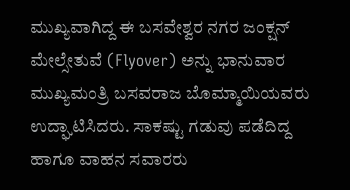ಮುಖ್ಯವಾಗಿದ್ದ ಈ ಬಸವೇಶ್ವರ ನಗರ ಜಂಕ್ಷನ್ ಮೇಲ್ಸೇತುವೆ (Flyover) ಅನ್ನು ಭಾನುವಾರ ಮುಖ್ಯಮಂತ್ರಿ ಬಸವರಾಜ ಬೊಮ್ಮಾಯಿಯವರು ಉದ್ಘಾಟಿಸಿದರು. ಸಾಕಷ್ಟು ಗಡುವು ಪಡೆದಿದ್ದ ಹಾಗೂ ವಾಹನ ಸವಾರರು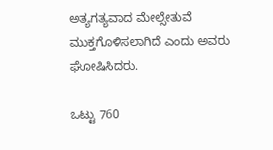ಅತ್ಯಗತ್ಯವಾದ ಮೇಲ್ಸೇತುವೆ ಮುಕ್ತಗೊಳಿಸಲಾಗಿದೆ ಎಂದು ಅವರು ಘೋಷಿಸಿದರು.

ಒಟ್ಟು 760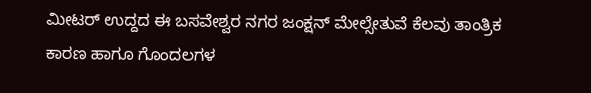ಮೀಟರ್ ಉದ್ದದ ಈ ಬಸವೇಶ್ವರ ನಗರ ಜಂಕ್ಷನ್ ಮೇಲ್ಸೇತುವೆ ಕೆಲವು ತಾಂತ್ರಿಕ ಕಾರಣ ಹಾಗೂ ಗೊಂದಲಗಳ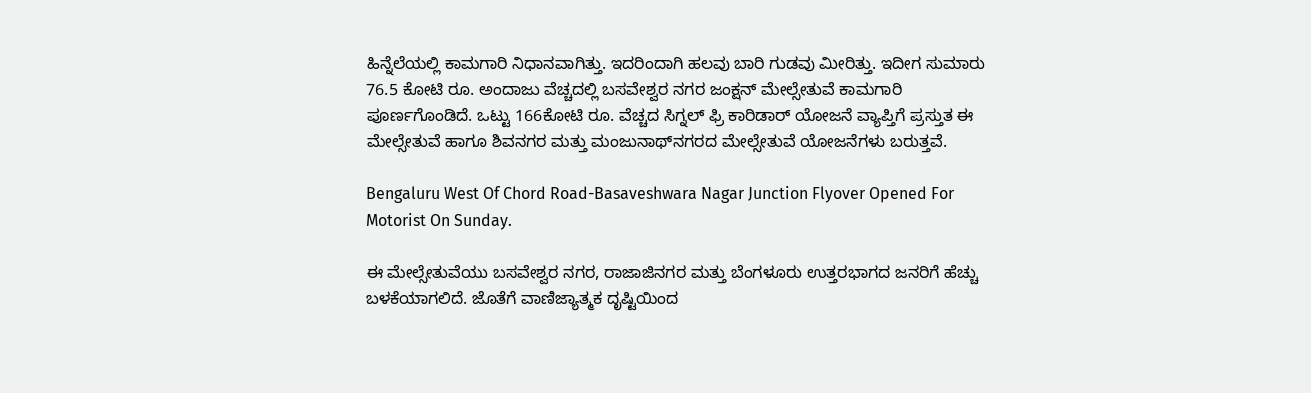ಹಿನ್ನೆಲೆಯಲ್ಲಿ ಕಾಮಗಾರಿ ನಿಧಾನವಾಗಿತ್ತು. ಇದರಿಂದಾಗಿ ಹಲವು ಬಾರಿ ಗುಡವು ಮೀರಿತ್ತು. ಇದೀಗ ಸುಮಾರು 76.5 ಕೋಟಿ ರೂ. ಅಂದಾಜು ವೆಚ್ಚದಲ್ಲಿ ಬಸವೇಶ್ವರ ನಗರ ಜಂಕ್ಷನ್ ಮೇಲ್ಸೇತುವೆ ಕಾಮಗಾರಿ ಪೂರ್ಣಗೊಂಡಿದೆ. ಒಟ್ಟು 166ಕೋಟಿ ರೂ. ವೆಚ್ಚದ ಸಿಗ್ನಲ್ ಫ್ರಿ ಕಾರಿಡಾರ್ ಯೋಜನೆ ವ್ಯಾಪ್ತಿಗೆ ಪ್ರಸ್ತುತ ಈ ಮೇಲ್ಸೇತುವೆ ಹಾಗೂ ಶಿವನಗರ ಮತ್ತು ಮಂಜುನಾಥ್‌ನಗರದ ಮೇಲ್ಸೇತುವೆ ಯೋಜನೆಗಳು ಬರುತ್ತವೆ.

Bengaluru West Of Chord Road-Basaveshwara Nagar Junction Flyover Opened For Motorist On Sunday.

ಈ ಮೇಲ್ಸೇತುವೆಯು ಬಸವೇಶ್ವರ ನಗರ, ರಾಜಾಜಿನಗರ ಮತ್ತು ಬೆಂಗಳೂರು ಉತ್ತರಭಾಗದ ಜನರಿಗೆ ಹೆಚ್ಚು ಬಳಕೆಯಾಗಲಿದೆ. ಜೊತೆಗೆ ವಾಣಿಜ್ಯಾತ್ಮಕ ದೃಷ್ಟಿಯಿಂದ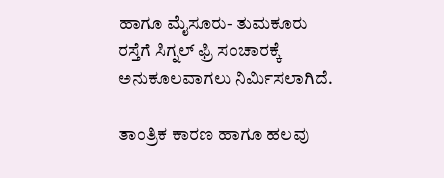ಹಾಗೂ ಮೈಸೂರು- ತುಮಕೂರು ರಸ್ತೆಗೆ ಸಿಗ್ನಲ್ ಫ್ರಿ ಸಂಚಾರಕ್ಕೆ ಅನುಕೂಲವಾಗಲು ನಿರ್ಮಿಸಲಾಗಿದೆ.

ತಾಂತ್ರಿಕ ಕಾರಣ ಹಾಗೂ ಹಲವು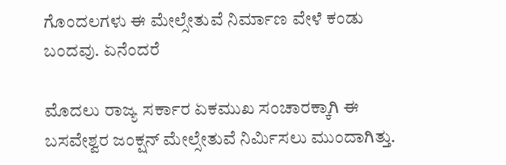ಗೊಂದಲಗಳು ಈ ಮೇಲ್ಸೇತುವೆ ನಿರ್ಮಾಣ ವೇಳೆ ಕಂಡು ಬಂದವು. ಏನೆಂದರೆ

ಮೊದಲು ರಾಜ್ಯ ಸರ್ಕಾರ ಏಕಮುಖ ಸಂಚಾರಕ್ಕಾಗಿ ಈ ಬಸವೇಶ್ವರ ಜಂಕ್ಷನ್ ಮೇಲ್ಸೇತುವೆ ನಿರ್ಮಿಸಲು ಮುಂದಾಗಿತ್ತು.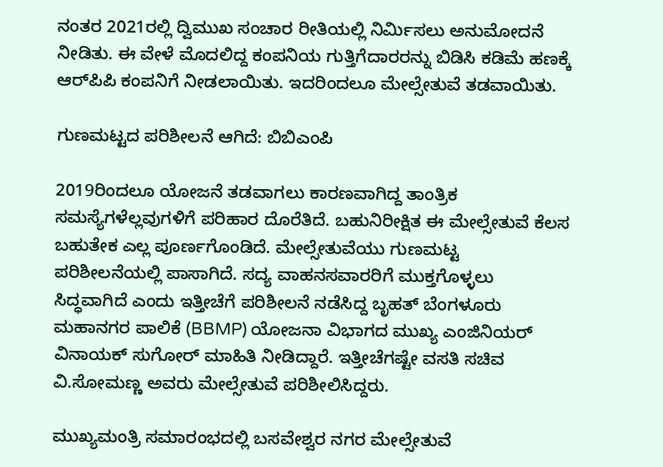ನಂತರ 2021ರಲ್ಲಿ ದ್ವಿಮುಖ ಸಂಚಾರ ರೀತಿಯಲ್ಲಿ ನಿರ್ಮಿಸಲು ಅನುಮೋದನೆ ನೀಡಿತು. ಈ ವೇಳೆ ಮೊದಲಿದ್ದ ಕಂಪನಿಯ ಗುತ್ತಿಗೆದಾರರನ್ನು ಬಿಡಿಸಿ ಕಡಿಮೆ ಹಣಕ್ಕೆ ಆರ್‌ಪಿಪಿ ಕಂಪನಿಗೆ ನೀಡಲಾಯಿತು. ಇದರಿಂದಲೂ ಮೇಲ್ಸೇತುವೆ ತಡವಾಯಿತು.

ಗುಣಮಟ್ಟದ ಪರಿಶೀಲನೆ ಆಗಿದೆ: ಬಿಬಿಎಂಪಿ

2019ರಿಂದಲೂ ಯೋಜನೆ ತಡವಾಗಲು ಕಾರಣವಾಗಿದ್ದ ತಾಂತ್ರಿಕ ಸಮಸ್ಯೆಗಳೆಲ್ಲವುಗಳಿಗೆ ಪರಿಹಾರ ದೊರೆತಿದೆ. ಬಹುನಿರೀಕ್ಷಿತ ಈ ಮೇಲ್ಸೇತುವೆ ಕೆಲಸ ಬಹುತೇಕ ಎಲ್ಲ ಪೂರ್ಣಗೊಂಡಿದೆ. ಮೇಲ್ಸೇತುವೆಯು ಗುಣಮಟ್ಟ ಪರಿಶೀಲನೆಯಲ್ಲಿ ಪಾಸಾಗಿದೆ. ಸದ್ಯ ವಾಹನಸವಾರರಿಗೆ ಮುಕ್ತಗೊಳ್ಳಲು ಸಿದ್ಧವಾಗಿದೆ ಎಂದು ಇತ್ತೀಚೆಗೆ ಪರಿಶೀಲನೆ ನಡೆಸಿದ್ದ ಬೃಹತ್ ಬೆಂಗಳೂರು ಮಹಾನಗರ ಪಾಲಿಕೆ (BBMP) ಯೋಜನಾ ವಿಭಾಗದ ಮುಖ್ಯ ಎಂಜಿನಿಯರ್ ವಿನಾಯಕ್ ಸುಗೋರ್ ಮಾಹಿತಿ ನೀಡಿದ್ದಾರೆ. ಇತ್ತೀಚೆಗಷ್ಟೇ ವಸತಿ ಸಚಿವ ವಿ.ಸೋಮಣ್ಣ ಅವರು ಮೇಲ್ಸೇತುವೆ ಪರಿಶೀಲಿಸಿದ್ದರು.

ಮುಖ್ಯಮಂತ್ರಿ ಸಮಾರಂಭದಲ್ಲಿ ಬಸವೇಶ್ವರ ನಗರ ಮೇಲ್ಸೇತುವೆ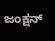ಜಂಕ್ಷನ್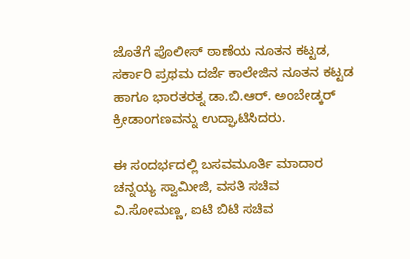ಜೊತೆಗೆ ಪೊಲೀಸ್ ಠಾಣೆಯ ನೂತನ ಕಟ್ಟಡ, ಸರ್ಕಾರಿ ಪ್ರಥಮ ದರ್ಜೆ ಕಾಲೇಜಿನ ನೂತನ ಕಟ್ಟಡ ಹಾಗೂ ಭಾರತರತ್ನ ಡಾ.ಬಿ.ಆರ್. ಅಂಬೇಡ್ಕರ್ ಕ್ರೀಡಾಂಗಣವನ್ನು ಉದ್ಘಾಟಿಸಿದರು.

ಈ ಸಂದರ್ಭದಲ್ಲಿ ಬಸವಮೂರ್ತಿ ಮಾದಾರ ಚನ್ನಯ್ಯ ಸ್ವಾಮೀಜಿ, ವಸತಿ ಸಚಿವ ವಿ.ಸೋಮಣ್ಣ, ಐಟಿ ಬಿಟಿ ಸಚಿವ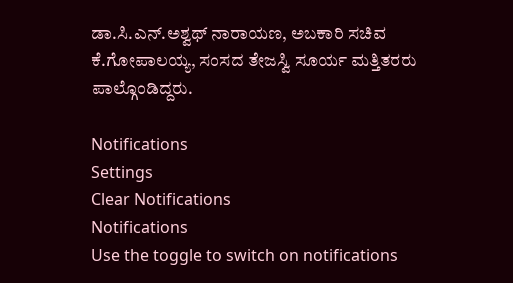ಡಾ.ಸಿ.ಎನ್.ಅಶ್ವಥ್ ನಾರಾಯಣ, ಅಬಕಾರಿ ಸಚಿವ ಕೆ.ಗೋಪಾಲಯ್ಯ, ಸಂಸದ ತೇಜಸ್ವಿ ಸೂರ್ಯ ಮತ್ತಿತರರು ಪಾಲ್ಗೊಂಡಿದ್ದರು.

Notifications
Settings
Clear Notifications
Notifications
Use the toggle to switch on notifications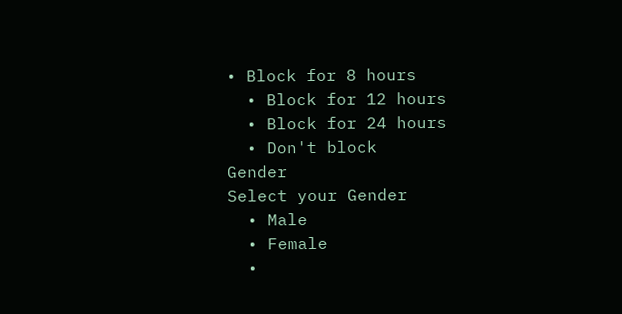• Block for 8 hours
  • Block for 12 hours
  • Block for 24 hours
  • Don't block
Gender
Select your Gender
  • Male
  • Female
  •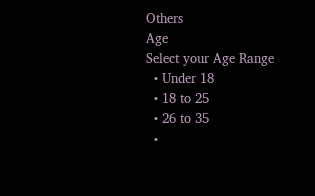Others
Age
Select your Age Range
  • Under 18
  • 18 to 25
  • 26 to 35
  •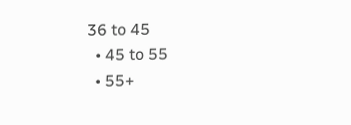36 to 45
  • 45 to 55
  • 55+